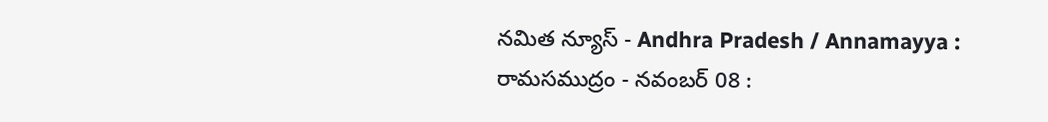నమిత న్యూస్ - Andhra Pradesh / Annamayya : రామసముద్రం - నవంబర్ 08 :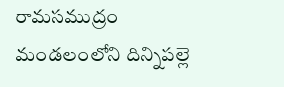రామసముద్రం మండలంలోని దిన్నిపల్లె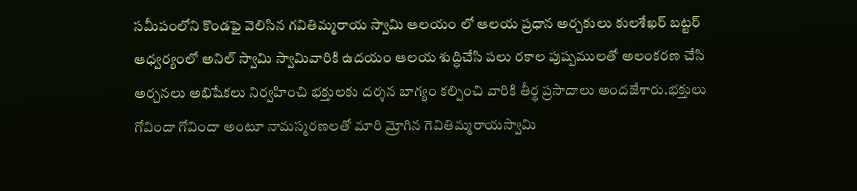సమీపంలోని కొండఫై వెలిసిన గవితిమ్మరాయ స్వామి ఆలయం లో ఆలయ ప్రధాన అర్చకులు కులశేఖర్ బట్టర్ ఆధ్వర్యంలో అనిల్ స్వామి స్వామివారికి ఉదయం ఆలయ శుద్ధిచేసి పలు రకాల పుష్పములతో అలంకరణ చేసి అర్చనలు అభిషేకలు నిర్వహించి భక్తులకు దర్శన బాగ్యం కల్పించి వారికి తీర్థ ప్రసాదాలు అందజేశారు.భక్తులు గోవిందా గోవిందా అంటూ నామస్మరణలతో మారి మ్రోగిన గెవితిమ్మరాయస్వామి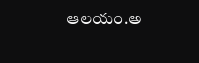ఆలయం.అ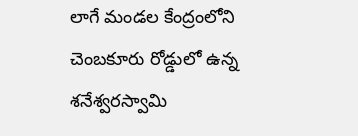లాగే మండల కేంద్రంలోని చెంబకూరు రోడ్డులో ఉన్న శనేశ్వరస్వామి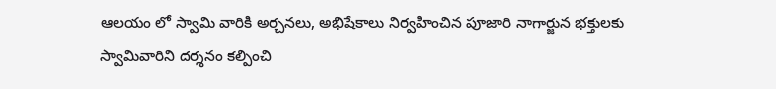ఆలయం లో స్వామి వారికి అర్చనలు, అభిషేకాలు నిర్వహించిన పూజారి నాగార్జున భక్తులకు స్వామివారిని దర్శనం కల్పించి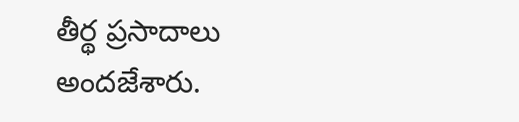తీర్థ ప్రసాదాలు అందజేశారు.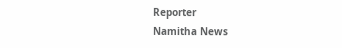Reporter
Namitha News